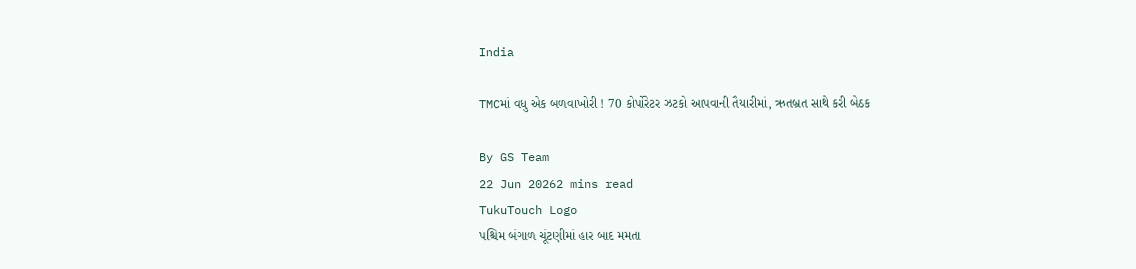India

TMCમાં વધુ એક બળવાખોરી ! 70 કોર્પોરેટર ઝટકો આપવાની તૈયારીમાં, ઋતબ્રત સાથે કરી બેઠક

By GS Team
22 Jun 20262 mins read
TukuTouch Logo
પશ્ચિમ બંગાળ ચૂંટણીમાં હાર બાદ મમતા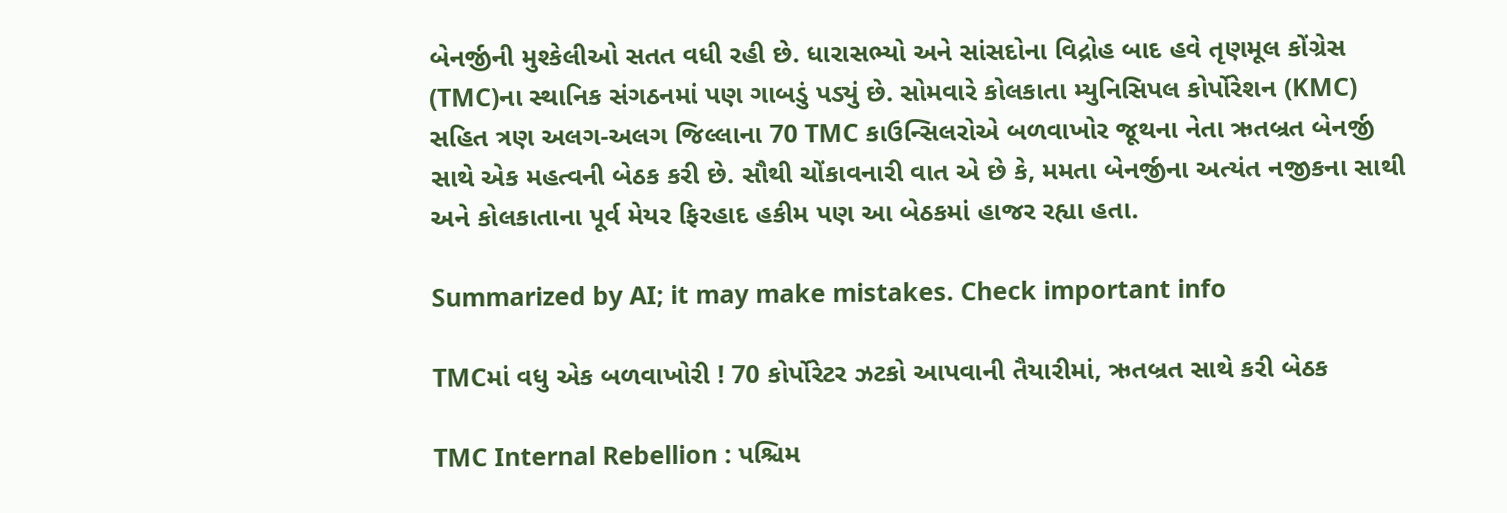બેનર્જીની મુશ્કેલીઓ સતત વધી રહી છે. ધારાસભ્યો અને સાંસદોના વિદ્રોહ બાદ હવે તૃણમૂલ કોંગ્રેસ (TMC)ના સ્થાનિક સંગઠનમાં પણ ગાબડું પડ્યું છે. સોમવારે કોલકાતા મ્યુનિસિપલ કોર્પોરેશન (KMC) સહિત ત્રણ અલગ-અલગ જિલ્લાના 70 TMC કાઉન્સિલરોએ બળવાખોર જૂથના નેતા ઋતબ્રત બેનર્જી સાથે એક મહત્વની બેઠક કરી છે. સૌથી ચોંકાવનારી વાત એ છે કે, મમતા બેનર્જીના અત્યંત નજીકના સાથી અને કોલકાતાના પૂર્વ મેયર ફિરહાદ હકીમ પણ આ બેઠકમાં હાજર રહ્યા હતા.

Summarized by AI; it may make mistakes. Check important info

TMCમાં વધુ એક બળવાખોરી ! 70 કોર્પોરેટર ઝટકો આપવાની તૈયારીમાં, ઋતબ્રત સાથે કરી બેઠક

TMC Internal Rebellion : પશ્ચિમ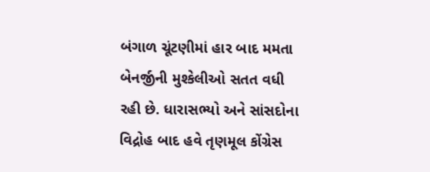બંગાળ ચૂંટણીમાં હાર બાદ મમતા બેનર્જીની મુશ્કેલીઓ સતત વધી રહી છે. ધારાસભ્યો અને સાંસદોના વિદ્રોહ બાદ હવે તૃણમૂલ કોંગ્રેસ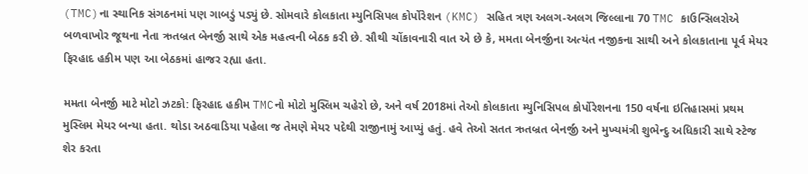(TMC)ના સ્થાનિક સંગઠનમાં પણ ગાબડું પડ્યું છે. સોમવારે કોલકાતા મ્યુનિસિપલ કોર્પોરેશન (KMC) સહિત ત્રણ અલગ-અલગ જિલ્લાના 70 TMC કાઉન્સિલરોએ બળવાખોર જૂથના નેતા ઋતબ્રત બેનર્જી સાથે એક મહત્વની બેઠક કરી છે. સૌથી ચોંકાવનારી વાત એ છે કે, મમતા બેનર્જીના અત્યંત નજીકના સાથી અને કોલકાતાના પૂર્વ મેયર ફિરહાદ હકીમ પણ આ બેઠકમાં હાજર રહ્યા હતા.

મમતા બેનર્જી માટે મોટો ઝટકો: ફિરહાદ હકીમ TMCનો મોટો મુસ્લિમ ચહેરો છે, અને વર્ષ 2018માં તેઓ કોલકાતા મ્યુનિસિપલ કોર્પોરેશનના 150 વર્ષના ઇતિહાસમાં પ્રથમ મુસ્લિમ મેયર બન્યા હતા. થોડા અઠવાડિયા પહેલા જ તેમણે મેયર પદેથી રાજીનામું આપ્યું હતું. હવે તેઓ સતત ઋતબ્રત બેનર્જી અને મુખ્યમંત્રી શુભેન્દુ અધિકારી સાથે સ્ટેજ શેર કરતા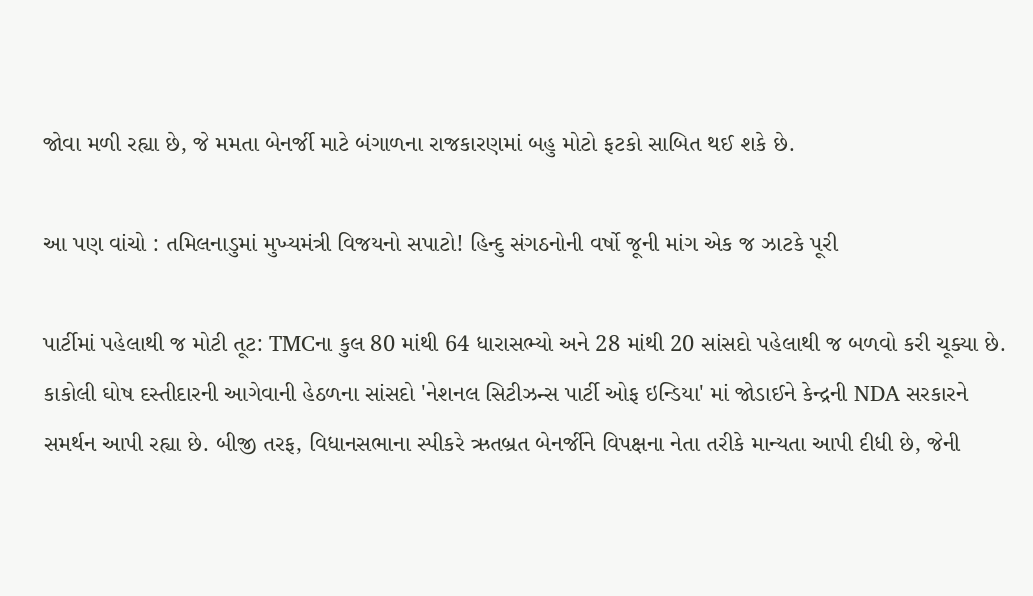જોવા મળી રહ્યા છે, જે મમતા બેનર્જી માટે બંગાળના રાજકારણમાં બહુ મોટો ફટકો સાબિત થઈ શકે છે.

આ પણ વાંચો : તમિલનાડુમાં મુખ્યમંત્રી વિજયનો સપાટો! હિન્દુ સંગઠનોની વર્ષો જૂની માંગ એક જ ઝાટકે પૂરી

પાર્ટીમાં પહેલાથી જ મોટી તૂટ: TMCના કુલ 80 માંથી 64 ધારાસભ્યો અને 28 માંથી 20 સાંસદો પહેલાથી જ બળવો કરી ચૂક્યા છે. કાકોલી ઘોષ દસ્તીદારની આગેવાની હેઠળના સાંસદો 'નેશનલ સિટીઝન્સ પાર્ટી ઓફ ઇન્ડિયા' માં જોડાઈને કેન્દ્રની NDA સરકારને સમર્થન આપી રહ્યા છે. બીજી તરફ, વિધાનસભાના સ્પીકરે ઋતબ્રત બેનર્જીને વિપક્ષના નેતા તરીકે માન્યતા આપી દીધી છે, જેની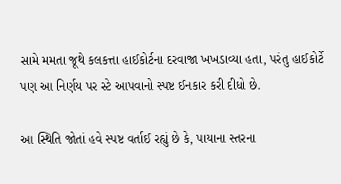સામે મમતા જૂથે કલકત્તા હાઈકોર્ટના દરવાજા ખખડાવ્યા હતા, પરંતુ હાઈકોર્ટે પણ આ નિર્ણય પર સ્ટે આપવાનો સ્પષ્ટ ઈનકાર કરી દીધો છે.

આ સ્થિતિ જોતાં હવે સ્પષ્ટ વર્તાઈ રહ્યું છે કે, પાયાના સ્તરના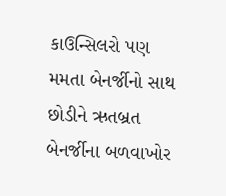કાઉન્સિલરો પણ મમતા બેનર્જીનો સાથ છોડીને ઋતબ્રત બેનર્જીના બળવાખોર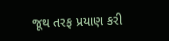જૂથ તરફ પ્રયાણ કરી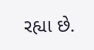રહ્યા છે.